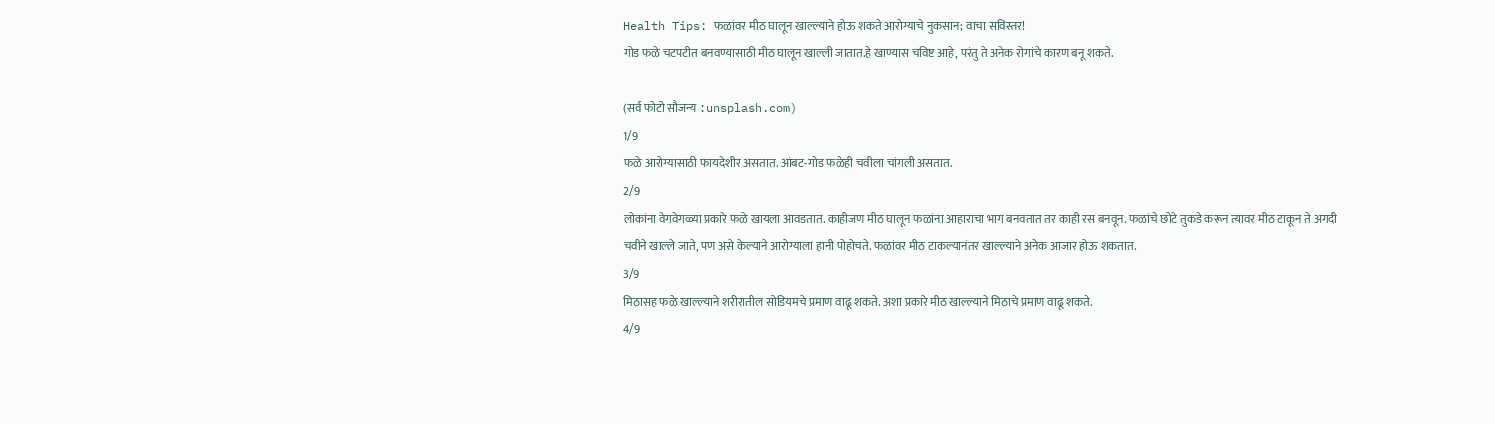Health Tips: फळांवर मीठ घालून खाल्ल्याने होऊ शकते आरोग्याचे नुकसान; वाचा सविस्तर!
गोड फळे चटपटीत बनवण्यासाठी मीठ घालून खाल्ली जातात.हे खाण्यास चविष्ट आहे, परंतु ते अनेक रोगांचे कारण बनू शकते.

(सर्व फोटो सौजन्य :unsplash.com)
1/9
फळे आरोग्यासाठी फायदेशीर असतात. आंबट-गोड फळेही चवीला चांगली असतात.
2/9
लोकांना वेगवेगळ्या प्रकारे फळे खायला आवडतात. काहीजण मीठ घालून फळांना आहाराचा भाग बनवतात तर काही रस बनवून. फळांचे छोटे तुकडे करून त्यावर मीठ टाकून ते अगदी चवीने खाल्ले जाते, पण असे केल्याने आरोग्याला हानी पोहोचते. फळांवर मीठ टाकल्यानंतर खाल्ल्याने अनेक आजार होऊ शकतात.
3/9
मिठासह फळे खाल्ल्याने शरीरातील सोडियमचे प्रमाण वाढू शकते. अशा प्रकारे मीठ खाल्ल्याने मिठाचे प्रमाण वाढू शकते.
4/9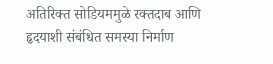अतिरिक्त सोडियममुळे रक्तदाब आणि हृदयाशी संबंधित समस्या निर्माण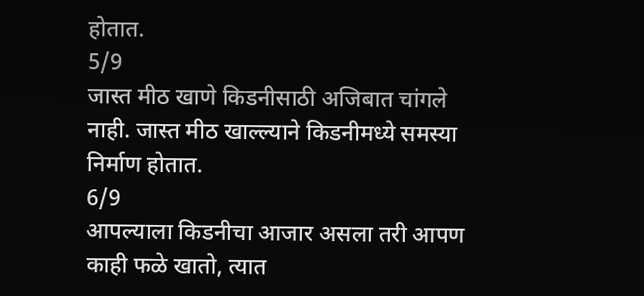होतात.
5/9
जास्त मीठ खाणे किडनीसाठी अजिबात चांगले नाही. जास्त मीठ खाल्ल्याने किडनीमध्ये समस्या निर्माण होतात.
6/9
आपल्याला किडनीचा आजार असला तरी आपण काही फळे खातो, त्यात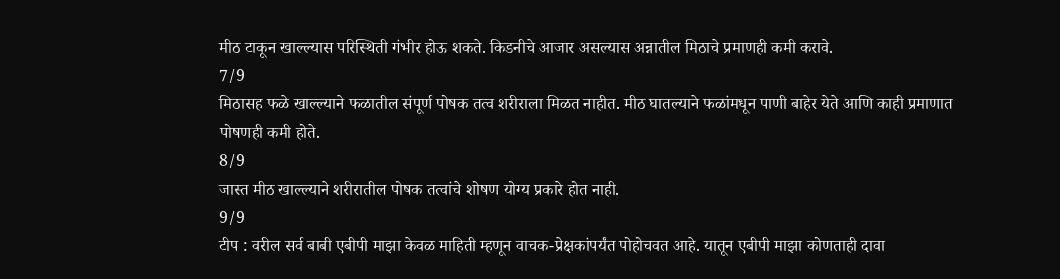मीठ टाकून खाल्ल्यास परिस्थिती गंभीर होऊ शकते. किडनीचे आजार असल्यास अन्नातील मिठाचे प्रमाणही कमी करावे.
7/9
मिठासह फळे खाल्ल्याने फळातील संपूर्ण पोषक तत्व शरीराला मिळत नाहीत. मीठ घातल्याने फळांमधून पाणी बाहेर येते आणि काही प्रमाणात पोषणही कमी होते.
8/9
जास्त मीठ खाल्ल्याने शरीरातील पोषक तत्वांचे शोषण योग्य प्रकारे होत नाही.
9/9
टीप : वरील सर्व बाबी एबीपी माझा केवळ माहिती म्हणून वाचक-प्रेक्षकांपर्यंत पोहोचवत आहे. यातून एबीपी माझा कोणताही दावा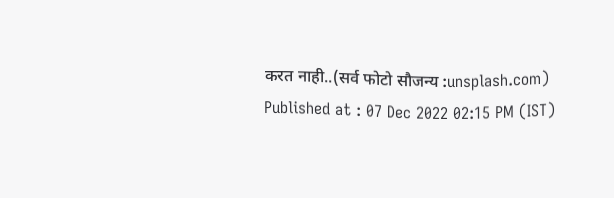करत नाही..(सर्व फोटो सौजन्य :unsplash.com)
Published at : 07 Dec 2022 02:15 PM (IST)